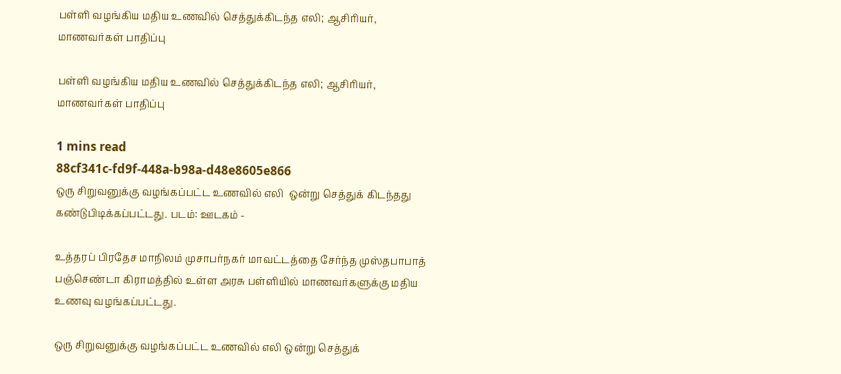பள்ளி வழங்கிய மதிய உணவில் செத்துக்கிடந்த எலி; ஆசிரியர், மாணவர்கள் பாதிப்பு

பள்ளி வழங்கிய மதிய உணவில் செத்துக்கிடந்த எலி; ஆசிரியர், மாணவர்கள் பாதிப்பு

1 mins read
88cf341c-fd9f-448a-b98a-d48e8605e866
ஒரு சிறுவனுக்கு வழங்கப்பட்ட உணவில் எலி  ஒன்று செத்துக் கிடந்தது கண்டுபிடிக்கப்பட்டது. படம்: ஊடகம் -

உத்தரப் பிரதேச மாநிலம் முசாபர்நகர் மாவட்டத்தை சேர்ந்த முஸ்தபாபாத் பஞ்செண்டா கிராமத்தில் உள்ள அரசு பள்ளியில் மாணவர்களுக்கு மதிய உணவு வழங்கப்பட்டது.

ஒரு சிறுவனுக்கு வழங்கப்பட்ட உணவில் எலி ஒன்று செத்துக்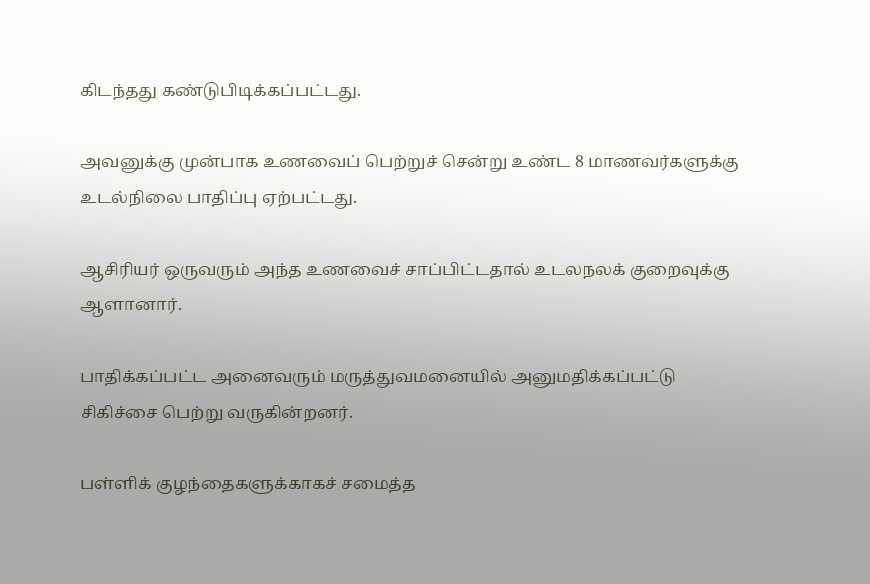கிடந்தது கண்டுபிடிக்கப்பட்டது.

அவனுக்கு முன்பாக உணவைப் பெற்றுச் சென்று உண்ட 8 மாணவர்களுக்கு உடல்நிலை பாதிப்பு ஏற்பட்டது.

ஆசிரியர் ஒருவரும் அந்த உணவைச் சாப்பிட்டதால் உடலநலக் குறைவுக்கு ஆளானார்.

பாதிக்கப்பட்ட அனைவரும் மருத்துவமனையில் அனுமதிக்கப்பட்டு சிகிச்சை பெற்று வருகின்றனர்.

பள்ளிக் குழந்தைகளுக்காகச் சமைத்த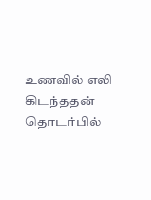உணவில் எலி கிடந்ததன் தொடர்பில்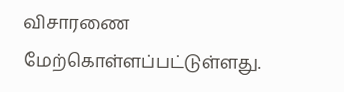விசாரணை மேற்கொள்ளப்பட்டுள்ளது.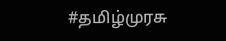#தமிழ்முரசு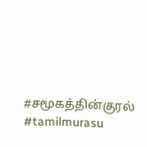#சமூகத்தின்குரல் #tamilmurasu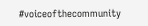#voiceofthecommunity